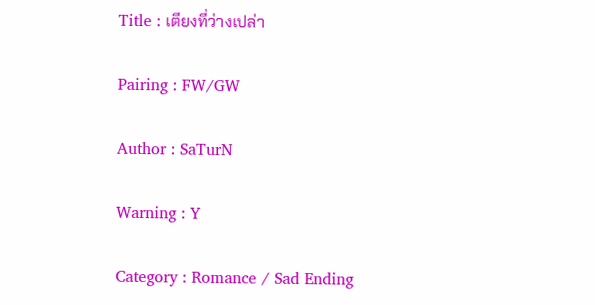Title : เตียงที่ว่างเปล่า

Pairing : FW/GW

Author : SaTurN

Warning : Y

Category : Romance / Sad Ending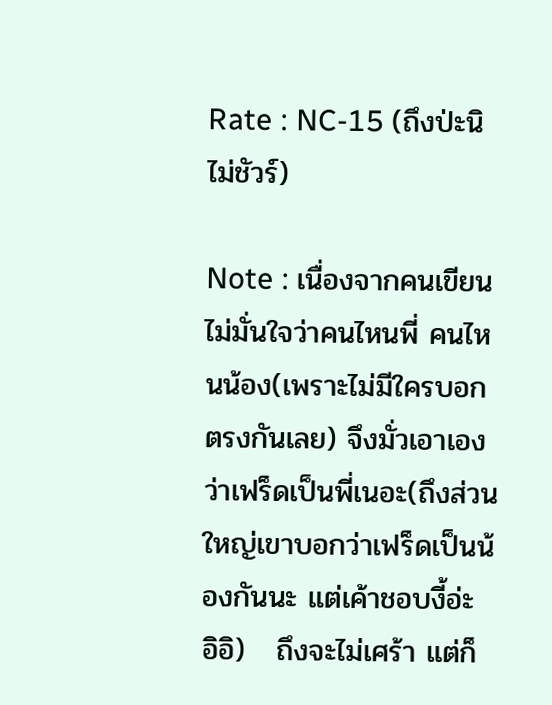Rate : NC-15 (ถึงป่ะนิ ไม่ชัวร์)

Note : เนื่องจากคนเขียนไม่มั่นใจว่าคนไหนพี่ คนไหนน้อง(เพราะไม่มีใครบอกตรงกันเลย) จึงมั่วเอาเองว่าเฟร็ดเป็นพี่เนอะ(ถึงส่วนใหญ่เขาบอกว่าเฟร็ดเป็นน้องกันนะ แต่เค้าชอบงี้อ่ะ อิอิ)   ถึงจะไม่เศร้า แต่ก็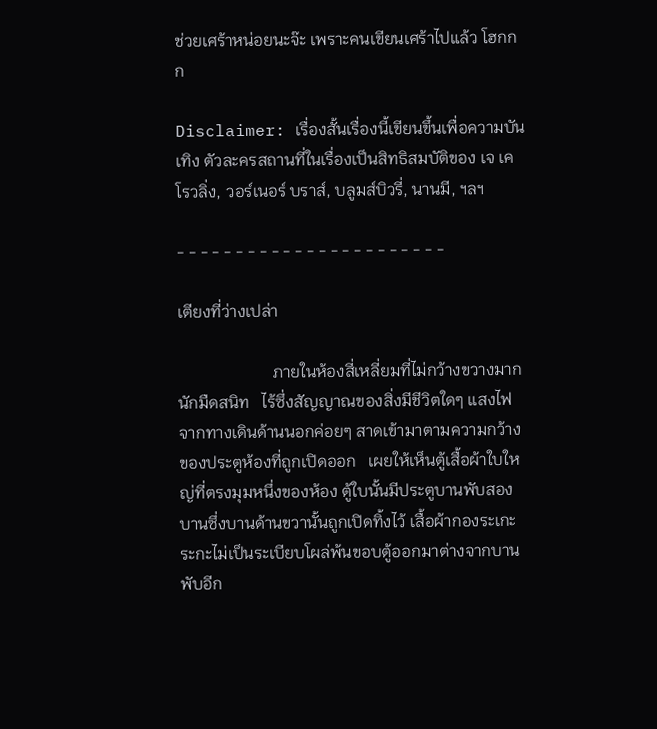ช่วยเศร้าหน่อยนะจ๊ะ เพราะคนเขียนเศร้าไปแล้ว โฮกกก

Disclaimer: เรื่องสั้นเรื่องนี้เขียนขึ้นเพื่อความบันเทิง ตัวละครสถานที่ในเรื่องเป็นสิทธิสมบัติของ เจ เค โรวลิ่ง, วอร์เนอร์ บราส์, บลูมส์บิวรี่, นานมี, ฯลฯ

- - - - - - - - - - - - - - - - - - - - - - -

เตียงที่ว่างเปล่า

                       ภายในห้องสี่เหลี่ยมที่ไม่กว้างขวางมากนักมืดสนิท   ไร้ซึ่งสัญญาณของสิ่งมีชีวิตใดๆ แสงไฟจากทางเดินด้านนอกค่อยๆ สาดเข้ามาตามความกว้างของประตูห้องที่ถูกเปิดออก   เผยให้เห็นตู้เสื้อผ้าใบใหญ่ที่ตรงมุมหนึ่งของห้อง ตู้ใบนั้นมีประตูบานพับสองบานซึ่งบานด้านขวานั้นถูกเปิดทิ้งไว้ เสื้อผ้ากองระเกะระกะไม่เป็นระเบียบโผล่พ้นขอบตู้ออกมาต่างจากบานพับอีก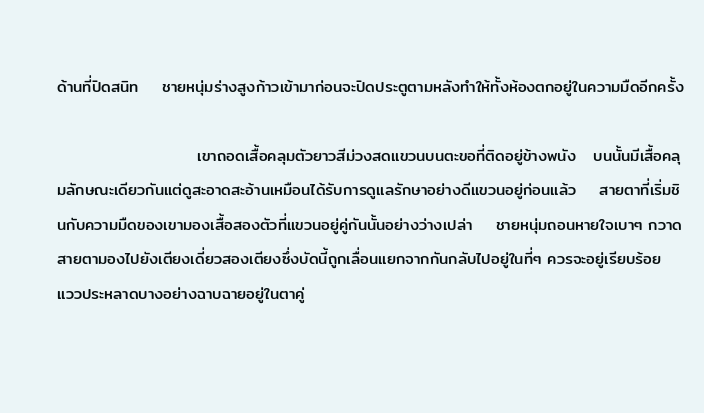ด้านที่ปิดสนิท    ชายหนุ่มร่างสูงก้าวเข้ามาก่อนจะปิดประตูตามหลังทำให้ทั้งห้องตกอยู่ในความมืดอีกครั้ง

                        เขาถอดเสื้อคลุมตัวยาวสีม่วงสดแขวนบนตะขอที่ติดอยู่ข้างพนัง   บนนั้นมีเสื้อคลุมลักษณะเดียวกันแต่ดูสะอาดสะอ้านเหมือนได้รับการดูแลรักษาอย่างดีแขวนอยู่ก่อนแล้ว    สายตาที่เริ่มชินกับความมืดของเขามองเสื้อสองตัวที่แขวนอยู่คู่กันนั้นอย่างว่างเปล่า    ชายหนุ่มถอนหายใจเบาๆ กวาดสายตามองไปยังเตียงเดี่ยวสองเตียงซึ่งบัดนี้ถูกเลื่อนแยกจากกันกลับไปอยู่ในที่ๆ ควรจะอยู่เรียบร้อย   แววประหลาดบางอย่างฉาบฉายอยู่ในตาคู่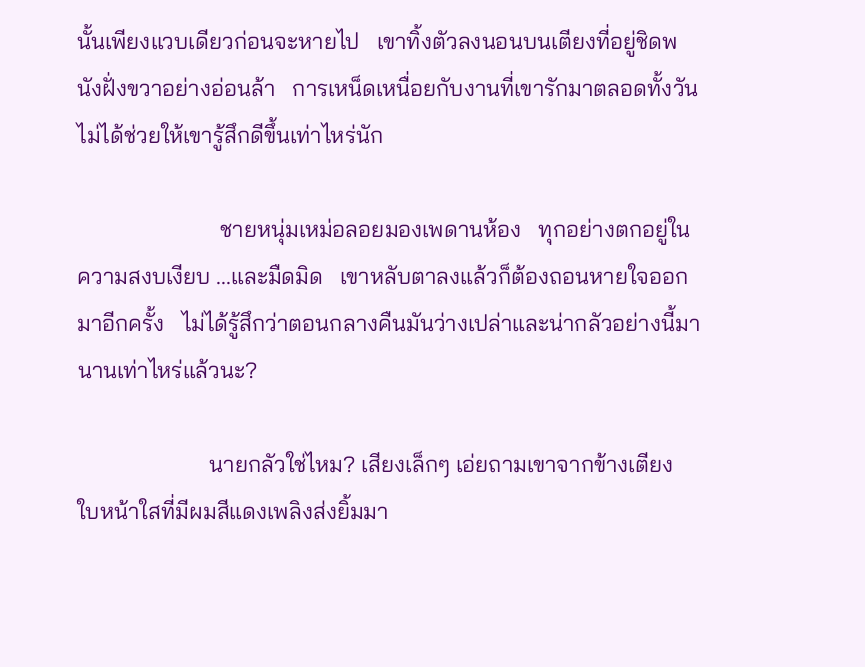นั้นเพียงแวบเดียวก่อนจะหายไป   เขาทิ้งตัวลงนอนบนเตียงที่อยู่ชิดพนังฝั่งขวาอย่างอ่อนล้า   การเหน็ดเหนื่อยกับงานที่เขารักมาตลอดทั้งวันไม่ได้ช่วยให้เขารู้สึกดีขึ้นเท่าไหร่นัก

                         ชายหนุ่มเหม่อลอยมองเพดานห้อง   ทุกอย่างตกอยู่ในความสงบเงียบ ...และมืดมิด   เขาหลับตาลงแล้วก็ต้องถอนหายใจออกมาอีกครั้ง   ไม่ได้รู้สึกว่าตอนกลางคืนมันว่างเปล่าและน่ากลัวอย่างนี้มานานเท่าไหร่แล้วนะ?

                       นายกลัวใช่ไหม? เสียงเล็กๆ เอ่ยถามเขาจากข้างเตียง   ใบหน้าใสที่มีผมสีแดงเพลิงส่งยิ้มมา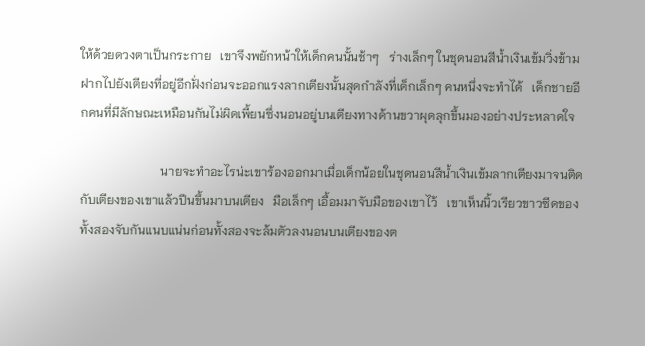ให้ด้วยดวงตาเป็นกระกาย   เขาจึงพยักหน้าให้เด็กคนนั้นช้าๆ   ร่างเล็กๆ ในชุดนอนสีน้ำเงินเข้มวิ่งข้ามฝากไปยังเตียงที่อยู่อีกฝั่งก่อนจะออกแรงลากเตียงนั้นสุดกำลังที่เด็กเล็กๆ คนหนึ่งจะทำได้   เด็กชายอีกคนที่มีลักษณะเหมือนกันไม่ผิดเพี้ยนซึ่งนอนอยู่บนเตียงทางด้านขวาผุดลุกขึ้นมองอย่างประหลาดใจ

                          นายจะทำอะไรน่ะเขาร้องออกมาเมื่อเด็กน้อยในชุดนอนสีน้ำเงินเข้มลากเตียงมาจนติดกับเตียงของเขาแล้วปีนขึ้นมาบนเตียง   มือเล็กๆ เอื้อมมาจับมือของเขาไว้   เขาเห็นนิ้วเรียวขาวซีดของทั้งสองจับกันแนบแน่นก่อนทั้งสองจะล้มตัวลงนอนบนเตียงของต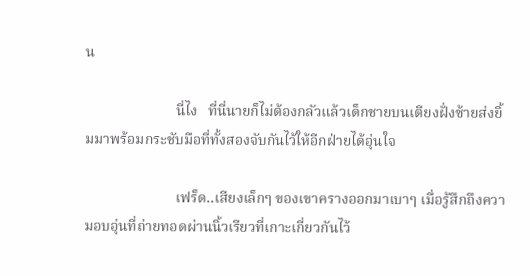น

                         นี่ไง   ที่นี่นายก็ไม่ต้องกลัวแล้วเด็กชายบนเตียงฝั่งซ้ายส่งยิ้มมาพร้อมกระชับมือที่ทั้งสองจับกันไว้ให้อีกฝ่ายได้อุ่นใจ

                         เฟร็ด..เสียงเล็กๆ ของเขาครางออกมาเบาๆ เมื่อรู้สึกถึงความอบอุ่นที่ถ่ายทอดผ่านนิ้วเรียวที่เกาะเกี่ยวกันไว้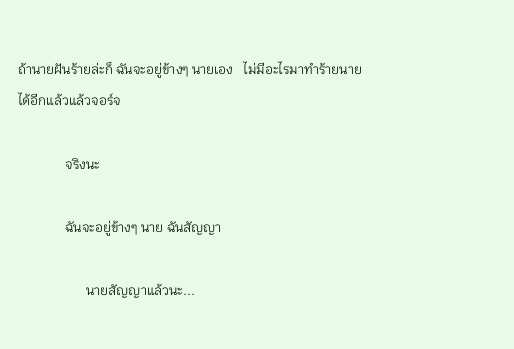ถ้านายฝันร้ายล่ะก็ ฉันจะอยู่ข้างๆ นายเอง   ไม่มีอะไรมาทำร้ายนายได้อีกแล้วแล้วจอร์จ

              จริงนะ

              ฉันจะอยู่ข้างๆ นาย ฉันสัญญา

                    นายสัญญาแล้วนะ...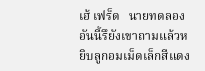เฮ้ เฟร็ด   นายทดลองอันนี้รึยังเขาถามแล้วหยิบลูกอมเม็ดเล็กสีแดง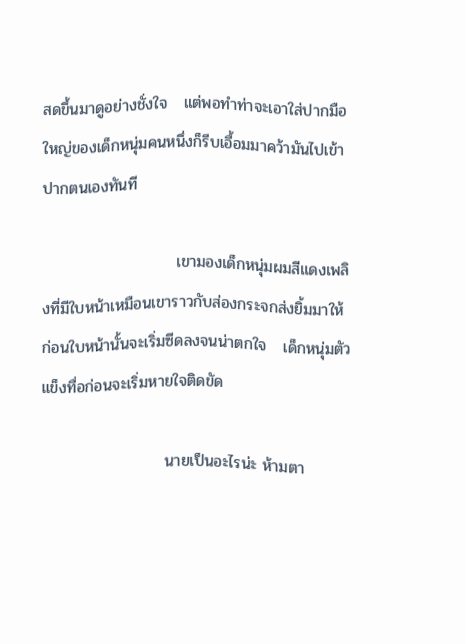สดขึ้นมาดูอย่างชั่งใจ   แต่พอทำท่าจะเอาใส่ปากมือใหญ่ของเด็กหนุ่มคนหนึ่งก็รีบเอื้อมมาคว้ามันไปเข้าปากตนเองทันที

                        เขามองเด็กหนุ่มผมสีแดงเพลิงที่มีใบหน้าเหมือนเขาราวกับส่องกระจกส่งยิ้มมาให้   ก่อนใบหน้านั้นจะเริ่มซีดลงจนน่าตกใจ   เด็กหนุ่มตัวแข็งทื่อก่อนจะเริ่มหายใจติดขัด

                      นายเป็นอะไรน่ะ ห้ามตา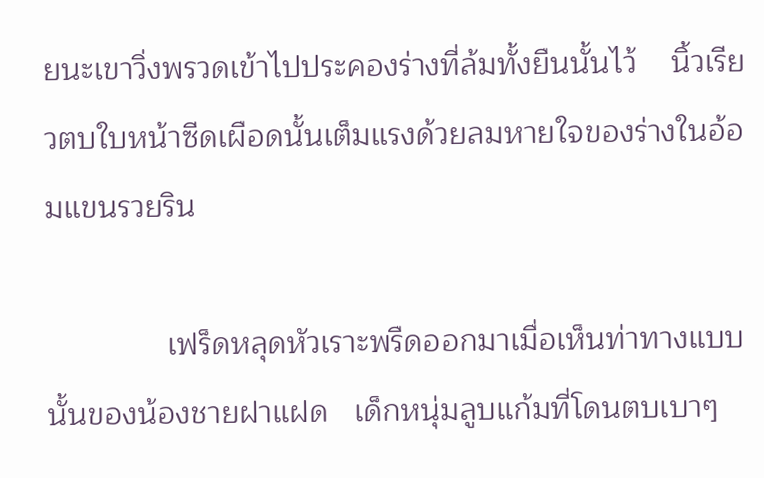ยนะเขาวิ่งพรวดเข้าไปประคองร่างที่ล้มทั้งยืนนั้นไว้    นิ้วเรียวตบใบหน้าซีดเผือดนั้นเต็มแรงด้วยลมหายใจของร่างในอ้อมแขนรวยริน

              เฟร็ดหลุดหัวเราะพรืดออกมาเมื่อเห็นท่าทางแบบนั้นของน้องชายฝาแฝด   เด็กหนุ่มลูบแก้มที่โดนตบเบาๆ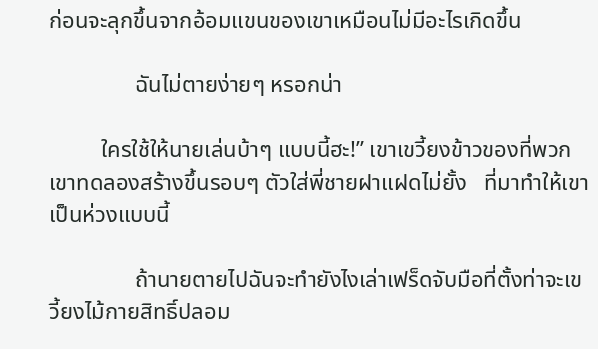ก่อนจะลุกขึ้นจากอ้อมแขนของเขาเหมือนไม่มีอะไรเกิดขึ้น

               ฉันไม่ตายง่ายๆ หรอกน่า

         ใครใช้ให้นายเล่นบ้าๆ แบบนี้ฮะ!” เขาเขวี้ยงข้าวของที่พวกเขาทดลองสร้างขึ้นรอบๆ ตัวใส่พี่ชายฝาแฝดไม่ยั้ง   ที่มาทำให้เขาเป็นห่วงแบบนี้

               ถ้านายตายไปฉันจะทำยังไงเล่าเฟร็ดจับมือที่ตั้งท่าจะเขวี้ยงไม้กายสิทธิ์ปลอม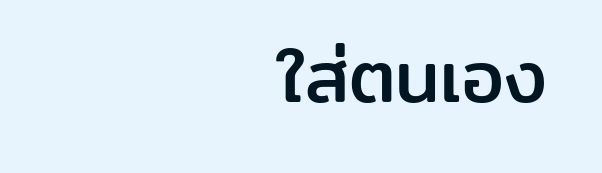ใส่ตนเอง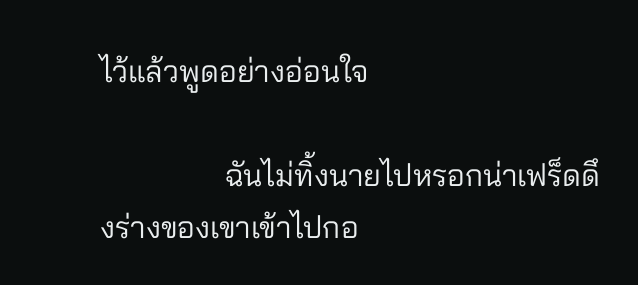ไว้แล้วพูดอย่างอ่อนใจ

                ฉันไม่ทิ้งนายไปหรอกน่าเฟร็ดดึงร่างของเขาเข้าไปกอ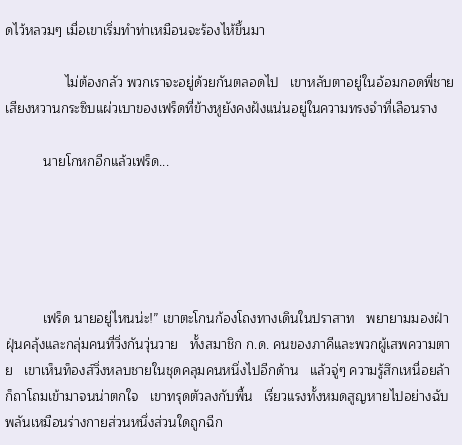ดไว้หลวมๆ เมื่อเขาเริ่มทำท่าเหมือนจะร้องไห้ขึ้นมา

                ไม่ต้องกลัว พวกเราจะอยู่ด้วยกันตลอดไป   เขาหลับตาอยู่ในอ้อมกอดพี่ชาย   เสียงหวานกระซิบแผ่วเบาของเฟร็ดที่ข้างหูยังคงฝังแน่นอยู่ในความทรงจำที่เลือนราง

          นายโกหกอีกแล้วเฟร็ด...





          เฟร็ด นายอยู่ไหนน่ะ!” เขาตะโกนก้องโถงทางเดินในปราสาท   พยายามมองฝ่าฝุ่นคลุ้งและกลุ่มคนที่วิ่งกันวุ่นวาย   ทั้งสมาชิก ก.ด. คนของภาคีและพวกผู้เสพความตาย   เขาเห็นท็องส์วิ่งหลบชายในชุดคลุมคนหนึ่งไปอีกด้าน   แล้วจู่ๆ ความรู้สึกเหนื่อยล้าก็ถาโถมเข้ามาจนน่าตกใจ   เขาทรุดตัวลงกับพื้น   เรี่ยวแรงทั้งหมดสูญหายไปอย่างฉับพลันเหมือนร่างกายส่วนหนึ่งส่วนใดถูกฉีก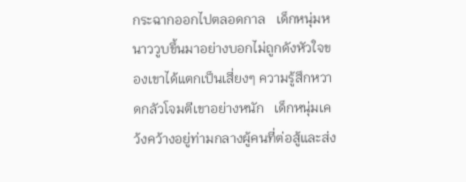กระฉากออกไปตลอดกาล   เด็กหนุ่มหนาววูบขึ้นมาอย่างบอกไม่ถูกดังหัวใจของเขาได้แตกเป็นเสี่ยงๆ ความรู้สึกหวาดกลัวโจมตีเขาอย่างหนัก   เด็กหนุ่มเคว้งคว้างอยู่ท่ามกลางผู้คนที่ต่อสู้และส่ง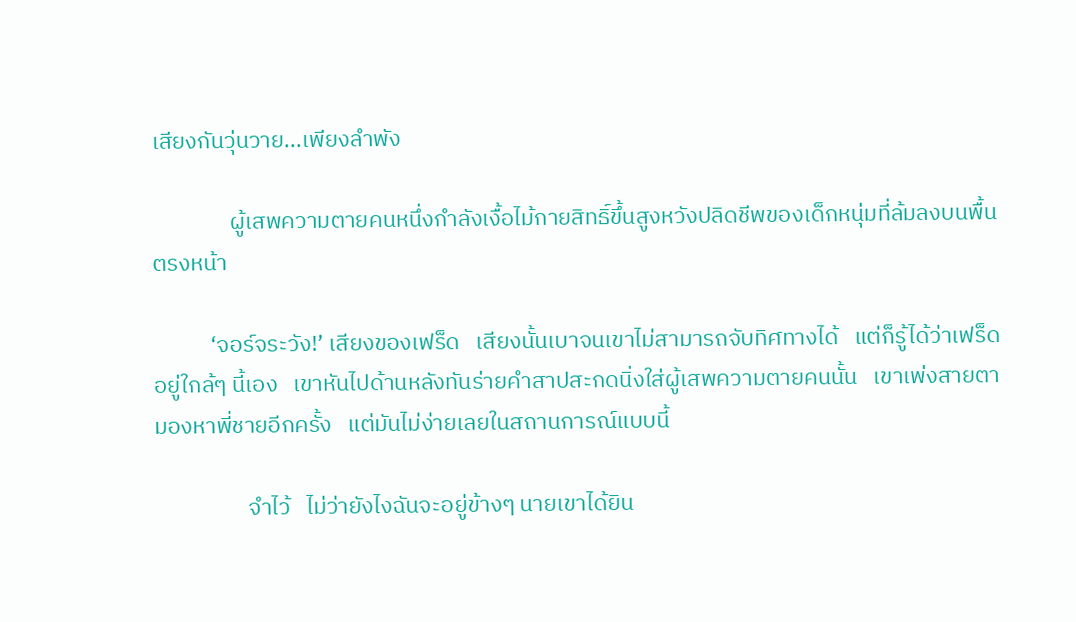เสียงกันวุ่นวาย...เพียงลำพัง

               ผู้เสพความตายคนหนึ่งกำลังเงื้อไม้กายสิทธิ์ขึ้นสูงหวังปลิดชีพของเด็กหนุ่มที่ล้มลงบนพื้นตรงหน้า

           ‘จอร์จระวัง!’ เสียงของเฟร็ด   เสียงนั้นเบาจนเขาไม่สามารถจับทิศทางได้   แต่ก็รู้ได้ว่าเฟร็ดอยู่ใกล้ๆ นี้เอง   เขาหันไปด้านหลังทันร่ายคำสาปสะกดนิ่งใส่ผู้เสพความตายคนนั้น   เขาเพ่งสายตามองหาพี่ชายอีกครั้ง   แต่มันไม่ง่ายเลยในสถานการณ์แบบนี้

                  จำไว้   ไม่ว่ายังไงฉันจะอยู่ข้างๆ นายเขาได้ยิน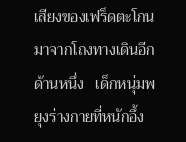เสียงของเฟร็ดตะโกนมาจากโถงทางเดินอีกด้านหนึ่ง   เด็กหนุ่มพยุงร่างกายที่หนักอึ้ง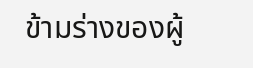ข้ามร่างของผู้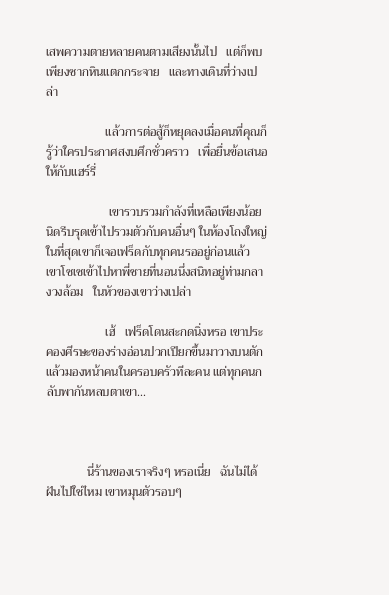เสพความตายหลายคนตามเสียงนั้นไป   แต่ก็พบเพียงซากหินแตกกระจาย   และทางเดินที่ว่างเปล่า

                   แล้วการต่อสู้ก็หยุดลงเมื่อคนที่คุณก็รู้ว่าใครประกาศสงบศึกชั่วคราว   เพื่อยื่นข้อเสนอให้กับแฮร์รี่

                    เขารวบรวมกำลังที่เหลือเพียงน้อยนิดรีบรุดเข้าไปรวมตัวกับคนอื่นๆ ในห้องโถงใหญ่   ในที่สุดเขาก็เจอเฟร็ดกับทุกคนรออยู่ก่อนแล้ว   เขาโซเซเข้าไปหาพี่ชายที่นอนนึ่งสนิทอยู่ท่ามกลางวงล้อม   ในหัวของเขาว่างเปล่า

                   เฮ้   เฟร็ดโดนสะกดนิ่งหรอ เขาประคองศีรษะของร่างอ่อนปวกเปียกขึ้นมาวางบนตักแล้วมองหน้าคนในครอบครัวทีละคน แต่ทุกคนกลับพากันหลบตาเขา...



             นี่ร้านของเราจริงๆ หรอเนี่ย   ฉันไม่ได้ฝันไปใช่ไหม เขาหมุนตัวรอบๆ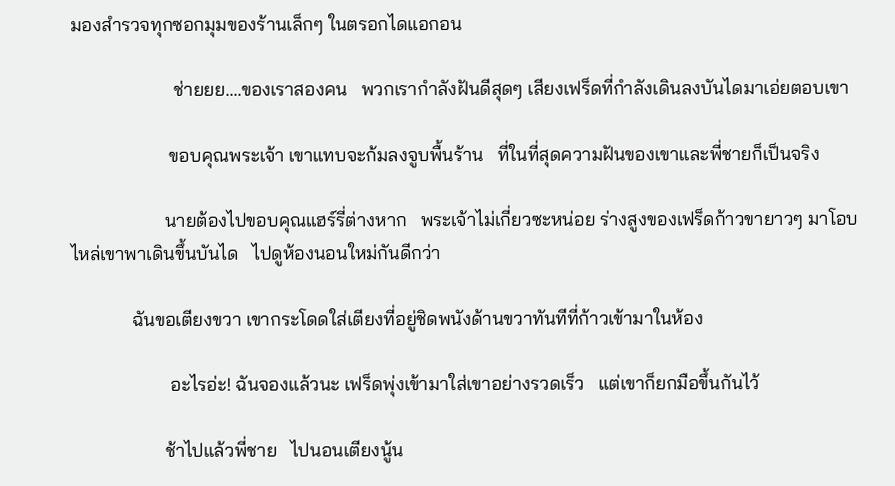มองสำรวจทุกซอกมุมของร้านเล็กๆ ในตรอกไดแอกอน

                      ช่ายยย....ของเราสองคน   พวกเรากำลังฝันดีสุดๆ เสียงเฟร็ดที่กำลังเดินลงบันไดมาเอ่ยตอบเขา

                     ขอบคุณพระเจ้า เขาแทบจะก้มลงจูบพื้นร้าน   ที่ในที่สุดความฝันของเขาและพี่ชายก็เป็นจริง

                    นายต้องไปขอบคุณแฮร์รี่ต่างหาก   พระเจ้าไม่เกี่ยวซะหน่อย ร่างสูงของเฟร็ดก้าวขายาวๆ มาโอบไหล่เขาพาเดินขึ้นบันได   ไปดูห้องนอนใหม่กันดีกว่า

             ฉันขอเตียงขวา เขากระโดดใส่เตียงที่อยู่ชิดพนังด้านขวาทันทีที่ก้าวเข้ามาในห้อง

                     อะไรอ่ะ! ฉันจองแล้วนะ เฟร็ดพุ่งเข้ามาใส่เขาอย่างรวดเร็ว   แต่เขาก็ยกมือขึ้นกันไว้

                    ช้าไปแล้วพี่ชาย   ไปนอนเตียงนู้น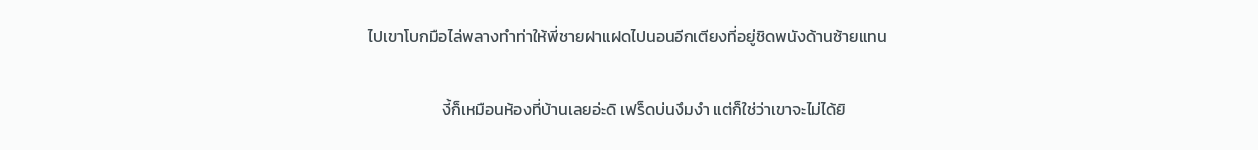ไปเขาโบกมือไล่พลางทำท่าให้พี่ชายฝาแฝดไปนอนอีกเตียงที่อยู่ชิดพนังด้านซ้ายแทน

                    งี้ก็เหมือนห้องที่บ้านเลยอ่ะดิ เฟร็ดบ่นงึมงำ แต่ก็ใช่ว่าเขาจะไม่ได้ยิ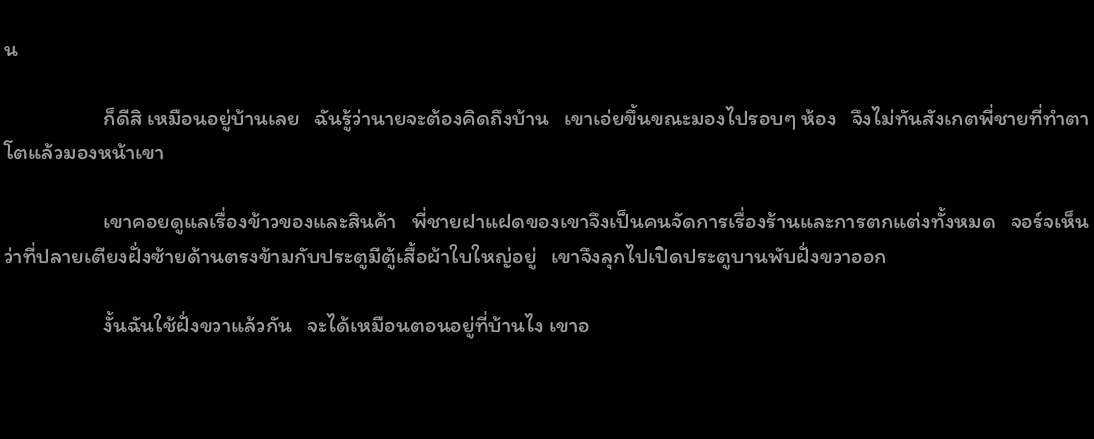น

                    ก็ดีสิ เหมือนอยู่บ้านเลย   ฉันรู้ว่านายจะต้องคิดถึงบ้าน   เขาเอ่ยขึ้นขณะมองไปรอบๆ ห้อง   จึงไม่ทันสังเกตพี่ชายที่ทำตาโตแล้วมองหน้าเขา

                    เขาคอยดูแลเรื่องข้าวของและสินค้า   พี่ชายฝาแฝดของเขาจึงเป็นคนจัดการเรื่องร้านและการตกแต่งทั้งหมด   จอร์จเห็นว่าที่ปลายเตียงฝั่งซ้ายด้านตรงข้ามกับประตูมีตู้เสื้อผ้าใบใหญ่อยู่   เขาจึงลุกไปเปิดประตูบานพับฝั่งขวาออก

                    งั้นฉันใช้ฝั่งขวาแล้วกัน   จะได้เหมือนตอนอยู่ที่บ้านไง เขาอ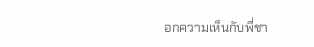อกความเห็นกับพี่ชา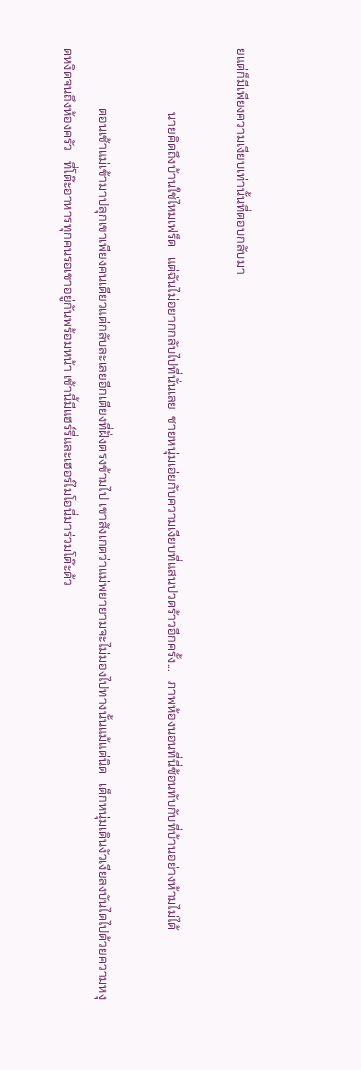ยแต่ก็มีเพียงความเงียบเท่านั้นที่ตอบกลับมา

                    นายคิดถึงบ้านใช่ไหมเฟร็ด   แต่ฉันไม่อยากกลับไปที่นั่นเลย  ชายหนุ่มเอ่ยกับความเงียบที่แสนปวดร้าวอีกครั้ง...   ภาพห้องนอนที่นี่ซ้อนทับกับที่บ้านอย่างห้ามไม่ได้

                   ตอนเช้าแม่เข้ามาปลุกเขาเพียงคนเดียวแต่กลับละเลยอีกเตียงที่ฝั่งตรงข้ามไป เขาสังเกตว่าแม่พยายามจะไม่มองไปทางนั้นแม้แต่นิด   เด็กหนุ่มเดินงัวเงียลงบันไดไปด้วยความหงุดหงิดจนถึงห้องครัว   ที่โต๊ะอาหารทุกคนรอเขาอยู่กันพร้อมหน้า เช้านี้มีแฮร์รี่และเฮอร์ไมโอนี่มาร่วมโต๊ะด้ว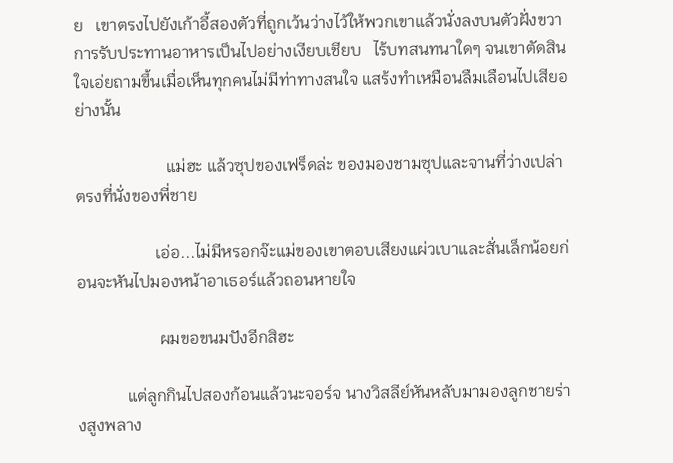ย   เขาตรงไปยังเก้าอี้สองตัวที่ถูกเว้นว่างไว้ให้พวกเขาแล้วนั่งลงบนตัวฝั่งขวา   การรับประทานอาหารเป็นไปอย่างเงียบเชียบ   ไร้บทสนทนาใดๆ จนเขาตัดสินใจเอ่ยถามขึ้นเมื่อเห็นทุกคนไม่มีท่าทางสนใจ แสร้งทำเหมือนลืมเลือนไปเสียอย่างนั้น

                      แม่ฮะ แล้วซุปของเฟร็ดล่ะ ของมองชามซุปและจานที่ว่างเปล่าตรงที่นั่งของพี่ชาย

                   เอ่อ...ไม่มีหรอกจ๊ะแม่ของเขาตอบเสียงแผ่วเบาและสั่นเล็กน้อยก่อนจะหันไปมองหน้าอาเธอร์แล้วถอนหายใจ

                    ผมขอขนมปังอีกสิฮะ

            แต่ลูกกินไปสองก้อนแล้วนะจอร์จ นางวิสลีย์หันหลับมามองลูกชายร่างสูงพลาง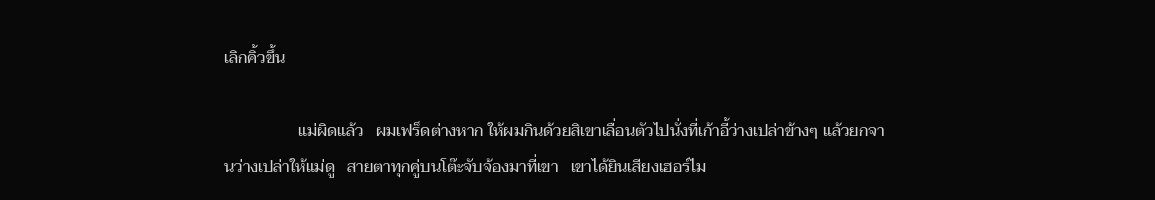เลิกคิ้วขึ้น

                  แม่ผิดแล้ว   ผมเฟร็ดต่างหาก ให้ผมกินด้วยสิเขาเลื่อนตัวไปนั่งที่เก้าอี้ว่างเปล่าข้างๆ แล้วยกจานว่างเปล่าให้แม่ดู   สายตาทุกคู่บนโต๊ะจับจ้องมาที่เขา   เขาได้ยินเสียงเฮอร์ไม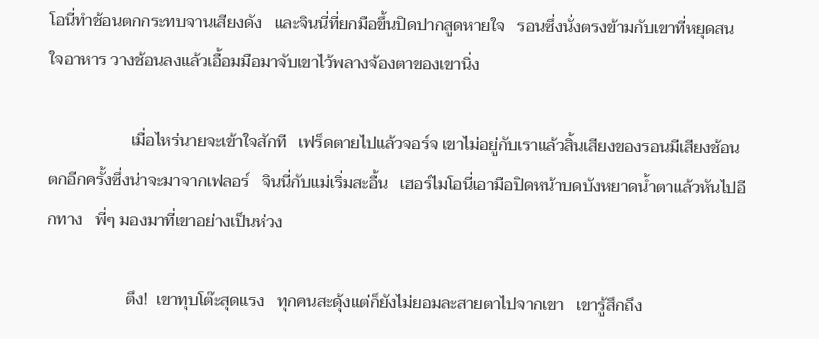โอนี่ทำช้อนตกกระทบจานเสียงดัง   และจินนี่ที่ยกมือขึ้นปิดปากสูดหายใจ   รอนซึ่งนั่งตรงข้ามกับเขาที่หยุดสนใจอาหาร วางช้อนลงแล้วเอื้อมมือมาจับเขาไว้พลางจ้องตาของเขานิ่ง

                    เมื่อไหร่นายจะเข้าใจสักที   เฟร็ดตายไปแล้วจอร์จ เขาไม่อยู่กับเราแล้วสิ้นเสียงของรอนมีเสียงช้อนตกอีกครั้งซึ่งน่าจะมาจากเฟลอร์   จินนี่กับแม่เริ่มสะอื้น   เฮอร์ไมโอนี่เอามือปิดหน้าบดบังหยาดน้ำตาแล้วหันไปอีกทาง   พี่ๆ มองมาที่เขาอย่างเป็นห่วง

                   ตึง!  เขาทุบโต๊ะสุดแรง   ทุกคนสะดุ้งแต่ก็ยังไม่ยอมละสายตาไปจากเขา   เขารู้สึกถึง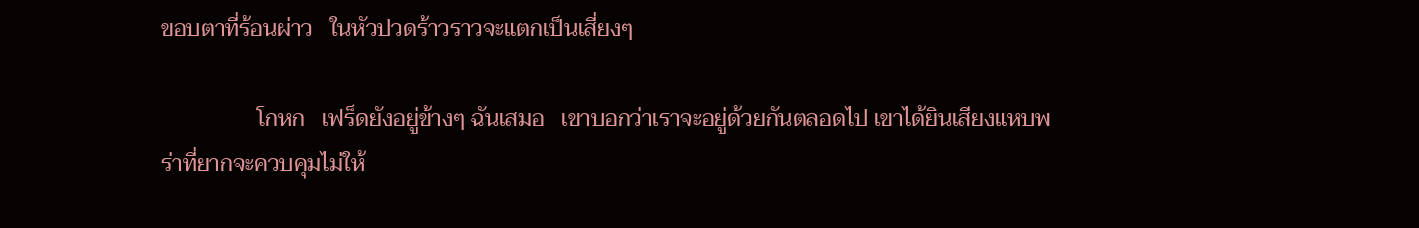ขอบตาที่ร้อนผ่าว   ในหัวปวดร้าวราวจะแตกเป็นเสี่ยงๆ

                 โกหก   เฟร็ดยังอยู่ข้างๆ ฉันเสมอ   เขาบอกว่าเราจะอยู่ด้วยกันตลอดไป เขาได้ยินเสียงแหบพร่าที่ยากจะควบคุมไม่ให้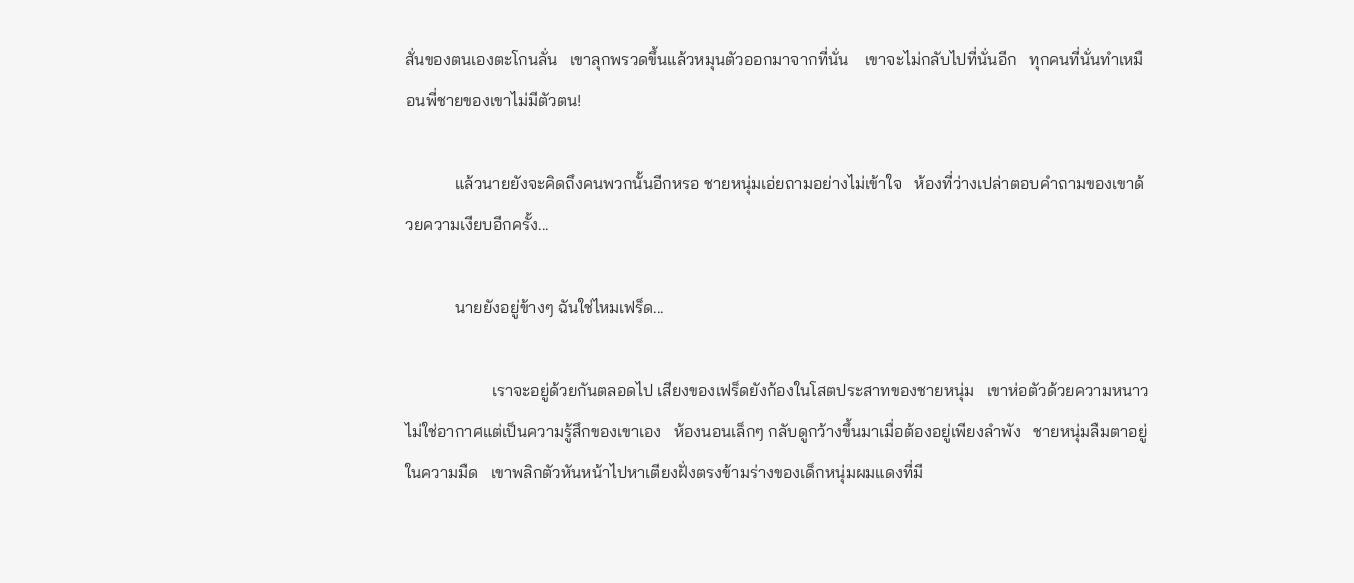สั่นของตนเองตะโกนลั่น   เขาลุกพรวดขึ้นแล้วหมุนตัวออกมาจากที่นั่น    เขาจะไม่กลับไปที่นั่นอีก   ทุกคนที่นั่นทำเหมือนพี่ชายของเขาไม่มีตัวตน!

            แล้วนายยังจะคิดถึงคนพวกนั้นอีกหรอ ชายหนุ่มเอ่ยถามอย่างไม่เข้าใจ   ห้องที่ว่างเปล่าตอบคำถามของเขาด้วยความเงียบอีกครั้ง...

            นายยังอยู่ข้างๆ ฉันใช่ไหมเฟร็ด...

                     เราจะอยู่ด้วยกันตลอดไป เสียงของเฟร็ดยังก้องในโสตประสาทของชายหนุ่ม   เขาห่อตัวด้วยความหนาว   ไม่ใช่อากาศแต่เป็นความรู้สึกของเขาเอง   ห้องนอนเล็กๆ กลับดูกว้างขึ้นมาเมื่อต้องอยู่เพียงลำพัง   ชายหนุ่มลืมตาอยู่ในความมืด   เขาพลิกตัวหันหน้าไปหาเตียงฝั่งตรงข้ามร่างของเด็กหนุ่มผมแดงที่มี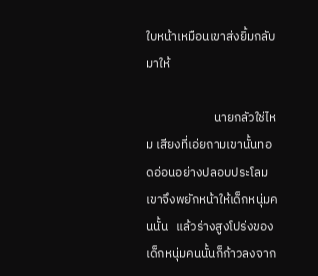ใบหน้าเหมือนเขาส่งยิ้มกลับมาให้

                        นายกลัวใช่ไหม เสียงที่เอ่ยถามเขานั้นทอดอ่อนอย่างปลอบประโลม   เขาจึงพยักหน้าให้เด็กหนุ่มคนนั้น   แล้วร่างสูงโปร่งของเด็กหนุ่มคนนั้นก็ก้าวลงจาก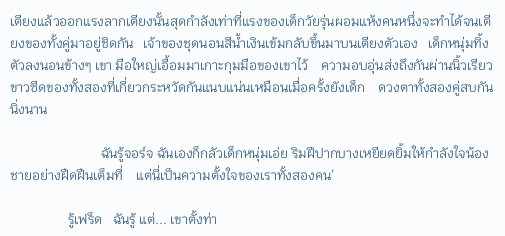เตียงแล้วออกแรงลากเตียงนั้นสุดกำลังเท่าที่แรงของเด็กวัยรุ่นผอมแห้งคนหนึ่งจะทำได้จนเตียงของทั้งคู่มาอยู่ชิดกัน   เจ้าของชุดนอนสีน้ำเงินเข้มกลับขึ้นมาบนเตียงตัวเอง   เด็กหนุ่มทิ้งตัวลงนอนข้างๆ เขา มือใหญ่เอื้อมมาเกาะกุมมือของเขาไว้    ความอบอุ่นส่งถึงกันผ่านนิ้วเรียวขาวซีดของทั้งสองที่เกี่ยวกระหวัดกันแนบแน่นเหมือนเมื่อครั้งยังเด็ก    ดวงตาทั้งสองคู่สบกันนิ่งนาน

                           ฉันรู้จอร์จ ฉันเองก็กลัวเด็กหนุ่มเอ่ย ริมฝีปากบางเหยียดยิ้มให้กำลังใจน้องชายอย่างฝืดฝืนเต็มที่    แต่นี่เป็นความตั้งใจของเราทั้งสองคน’

                 รู้เฟร็ด   ฉันรู้ แต่... เขาตั้งท่า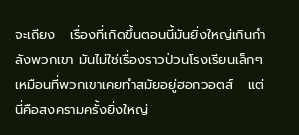จะเถียง   เรื่องที่เกิดขึ้นตอนนี้มันยิ่งใหญ่เกินกำลังพวกเขา มันไม่ใช่เรื่องราวป่วนโรงเรียนเล็กๆ เหมือนที่พวกเขาเคยทำสมัยอยู่ฮอกวอตส์   แต่นี่คือสงครามครั้งยิ่งใหญ่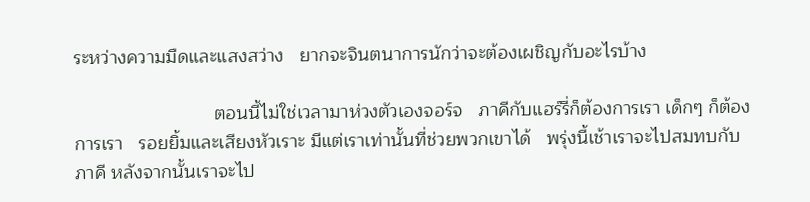ระหว่างความมืดและแสงสว่าง   ยากจะจินตนาการนักว่าจะต้องเผชิญกับอะไรบ้าง

                           ตอนนี้ไม่ใช่เวลามาห่วงตัวเองจอร์จ   ภาคีกับแฮร์รี่ก็ต้องการเรา เด็กๆ ก็ต้องการเรา   รอยยิ้มและเสียงหัวเราะ มีแต่เราเท่านั้นที่ช่วยพวกเขาได้   พรุ่งนี้เช้าเราจะไปสมทบกับภาคี หลังจากนั้นเราจะไป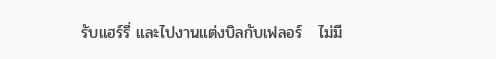รับแฮร์รี่ และไปงานแต่งบิลกับเฟลอร์   ไม่มี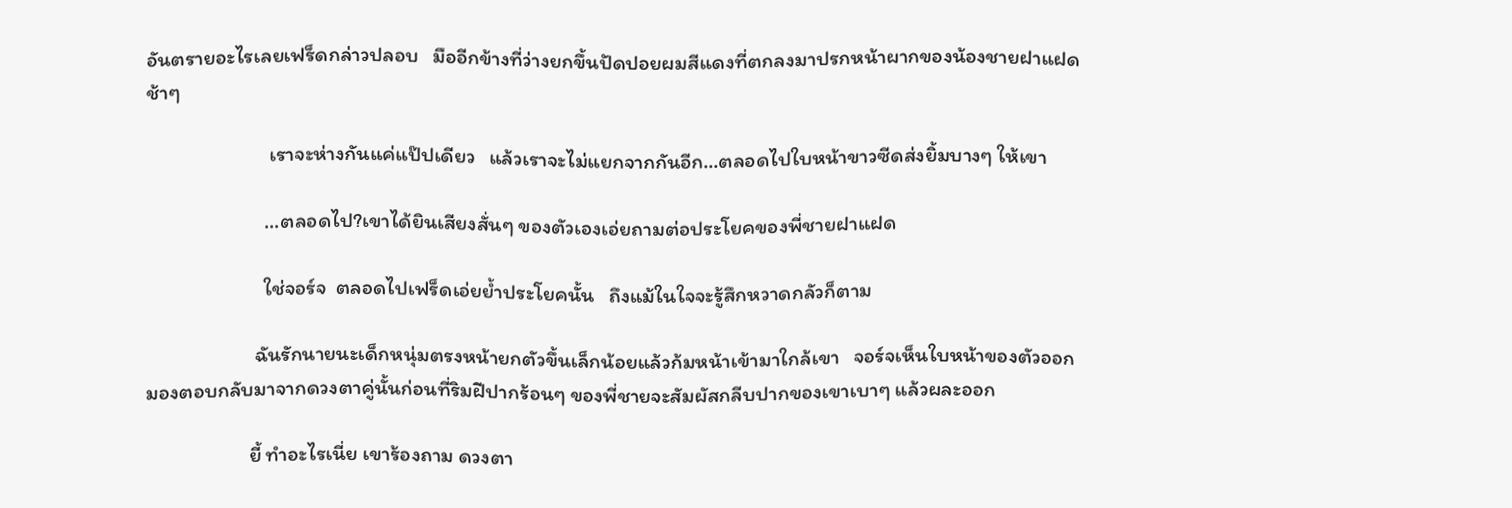อันตรายอะไรเลยเฟร็ดกล่าวปลอบ   มืออีกข้างที่ว่างยกขึ้นปัดปอยผมสีแดงที่ตกลงมาปรกหน้าผากของน้องชายฝาแฝดช้าๆ

                          เราจะห่างกันแค่แป๊ปเดียว   แล้วเราจะไม่แยกจากกันอีก...ตลอดไปใบหน้าขาวซีดส่งยิ้มบางๆ ให้เขา

                         ...ตลอดไป?เขาได้ยินเสียงสั่นๆ ของตัวเองเอ่ยถามต่อประโยคของพี่ชายฝาแฝด

                         ใช่จอร์จ  ตลอดไปเฟร็ดเอ่ยย้ำประโยคนั้น   ถึงแม้ในใจจะรู้สึกหวาดกลัวก็ตาม

                       ฉันรักนายนะเด็กหนุ่มตรงหน้ายกตัวขึ้นเล็กน้อยแล้วก้มหน้าเข้ามาใกล้เขา   จอร์จเห็นใบหน้าของตัวออกมองตอบกลับมาจากดวงตาคู่นั้นก่อนที่ริมฝีปากร้อนๆ ของพี่ชายจะสัมผัสกลีบปากของเขาเบาๆ แล้วผละออก

                      ยี้ ทำอะไรเนี่ย เขาร้องถาม ดวงตา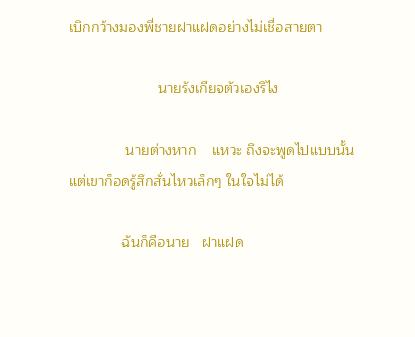เบิกกว้างมองพี่ชายฝาแฝดอย่างไม่เชื่อสายตา

                      นายรังเกียจตัวเองรึไง

              นายต่างหาก    แหวะ ถึงจะพูดไปแบบนั้นแต่เขาก็อดรู้สึกสั่นไหวเล็กๆ ในใจไม่ได้

             ฉันก็คือนาย   ฝาแฝด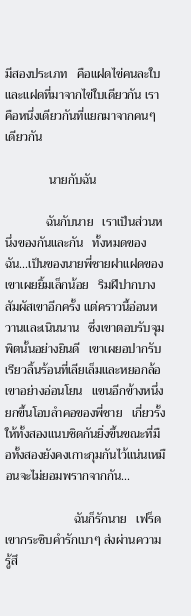มีสองประเภท   คือแฝดไข่คนละใบ และแฝดที่มาจากไข่ใบเดียวกัน เราคือหนึ่งเดียวกันที่แยกมาจากคนๆ เดียวกัน

              นายกับฉัน

             ฉันกับนาย   เราเป็นส่วนหนึ่งของกันและกัน   ทั้งหมดของฉัน...เป็นของนายพี่ชายฝาแฝดของเขาเผยยิ้มเล็กน้อย   ริมฝีปากบางสัมผัสเขาอีกครั้ง แต่คราวนี้อ่อนหวานและเนินนาน   ซึ่งเขาตอบรับจุมพิตนั้นอย่างยินดี   เขาเผยอปากรับเรียวลิ้นร้อนที่เลียเล็มและหยอกล้อเขาอย่างอ่อนโยน   แขนอีกข้างหนึ่งยกขึ้นโอบลำคอของพี่ชาย   เกี่ยวรั้งให้ทั้งสองแนบชิดกันยิ่งขึ้นขณะที่มือทั้งสองยังคงเกาะกุมกันไว้แน่นเหมือนจะไม่ยอมพรากจากกัน...

                      ฉันก็รักนาย   เฟร็ดเขากระซิบคำรักเบาๆ ส่งผ่านความรู้สึ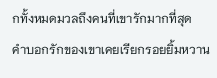กทั้งหมดมวลถึงคนที่เขารักมากที่สุด    คำบอกรักของเขาเคยเรียกรอยยิ้มหวาน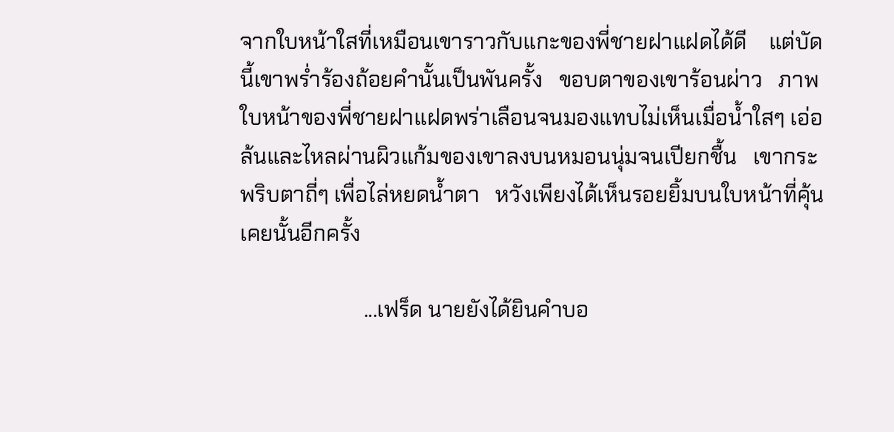จากใบหน้าใสที่เหมือนเขาราวกับแกะของพี่ชายฝาแฝดได้ดี    แต่บัดนี้เขาพร่ำร้องถ้อยคำนั้นเป็นพันครั้ง   ขอบตาของเขาร้อนผ่าว   ภาพใบหน้าของพี่ชายฝาแฝดพร่าเลือนจนมองแทบไม่เห็นเมื่อน้ำใสๆ เอ่อล้นและไหลผ่านผิวแก้มของเขาลงบนหมอนนุ่มจนเปียกชื้น   เขากระพริบตาถี่ๆ เพื่อไล่หยดน้ำตา   หวังเพียงได้เห็นรอยยิ้มบนใบหน้าที่คุ้นเคยนั้นอีกครั้ง

                       ...เฟร็ด นายยังได้ยินคำบอ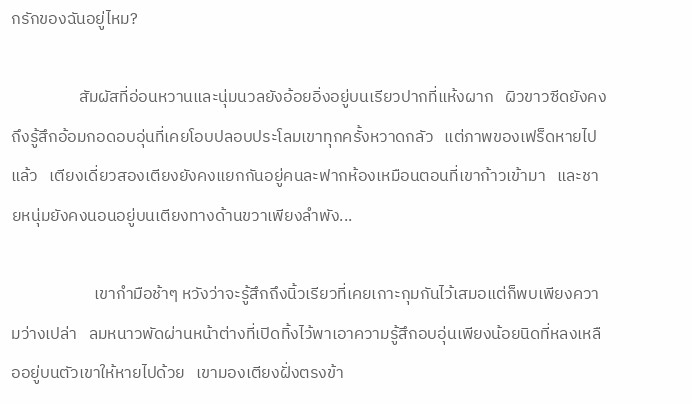กรักของฉันอยู่ไหม?

                  สัมผัสที่อ่อนหวานและนุ่มนวลยังอ้อยอิ่งอยู่บนเรียวปากที่แห้งผาก   ผิวขาวซีดยังคงถึงรู้สึกอ้อมกอดอบอุ่นที่เคยโอบปลอบประโลมเขาทุกครั้งหวาดกลัว   แต่ภาพของเฟร็ดหายไปแล้ว   เตียงเดี่ยวสองเตียงยังคงแยกกันอยู่คนละฟากห้องเหมือนตอนที่เขาก้าวเข้ามา   และชายหนุ่มยังคงนอนอยู่บนเตียงทางด้านขวาเพียงลำพัง...

                      เขากำมือช้าๆ หวังว่าจะรู้สึกถึงนิ้วเรียวที่เคยเกาะกุมกันไว้เสมอแต่ก็พบเพียงความว่างเปล่า   ลมหนาวพัดผ่านหน้าต่างที่เปิดทิ้งไว้พาเอาความรู้สึกอบอุ่นเพียงน้อยนิดที่หลงเหลืออยู่บนตัวเขาให้หายไปด้วย   เขามองเตียงฝั่งตรงข้า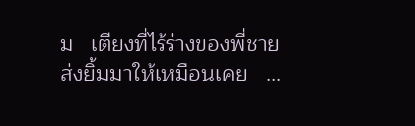ม   เตียงที่ไร้ร่างของพี่ชายส่งยิ้มมาให้เหมือนเคย   ...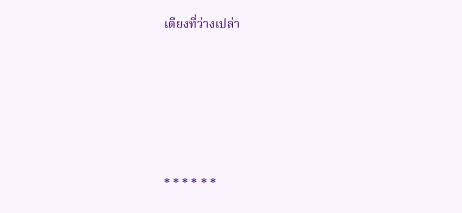เตียงที่ว่างเปล่า





* * * * * *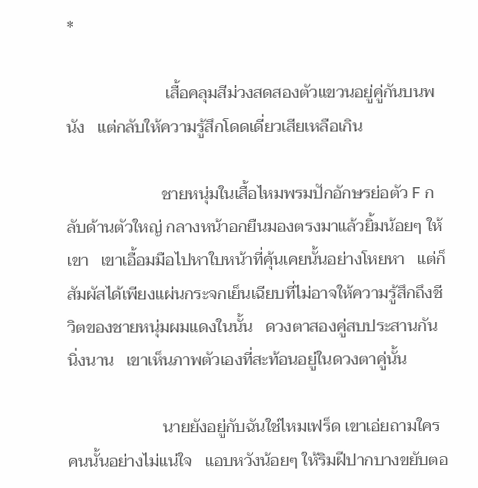*

                        เสื้อคลุมสีม่วงสดสองตัวแขวนอยู่คู่กันบนพนัง   แต่กลับให้ความรู้สึกโดดเดี่ยวเสียเหลือเกิน

                       ชายหนุ่มในเสื้อไหมพรมปักอักษรย่อตัว F กลับด้านตัวใหญ่ กลางหน้าอกยืนมองตรงมาแล้วยิ้มน้อยๆ ให้เขา   เขาเอื้อมมือไปหาใบหน้าที่คุ้นเคยนั้นอย่างโหยหา   แต่ก็สัมผัสได้เพียงแผ่นกระจกเย็นเฉียบที่ไม่อาจให้ความรู้สึกถึงชีวิตของชายหนุ่มผมแดงในนั้น   ดวงตาสองคู่สบประสานกันนิ่งนาน   เขาเห็นภาพตัวเองที่สะท้อนอยู่ในดวงตาคู่นั้น

                       นายยังอยู่กับฉันใช่ไหมเฟร็ด เขาเอ่ยถามใครคนนั้นอย่างไม่แน่ใจ   แอบหวังน้อยๆ ให้ริมฝีปากบางขยับตอ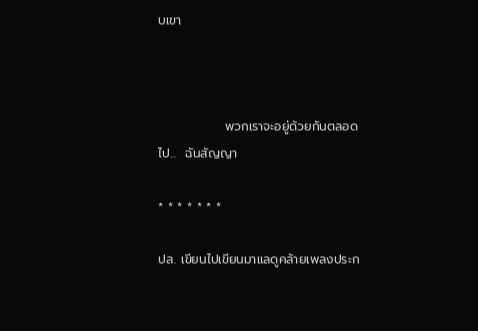บเขา



               พวกเราจะอยู่ด้วยกันตลอดไป...  ฉันสัญญา

* * * * * * *

ปล. เขียนไปเขียนมาแลดูคล้ายเพลงประก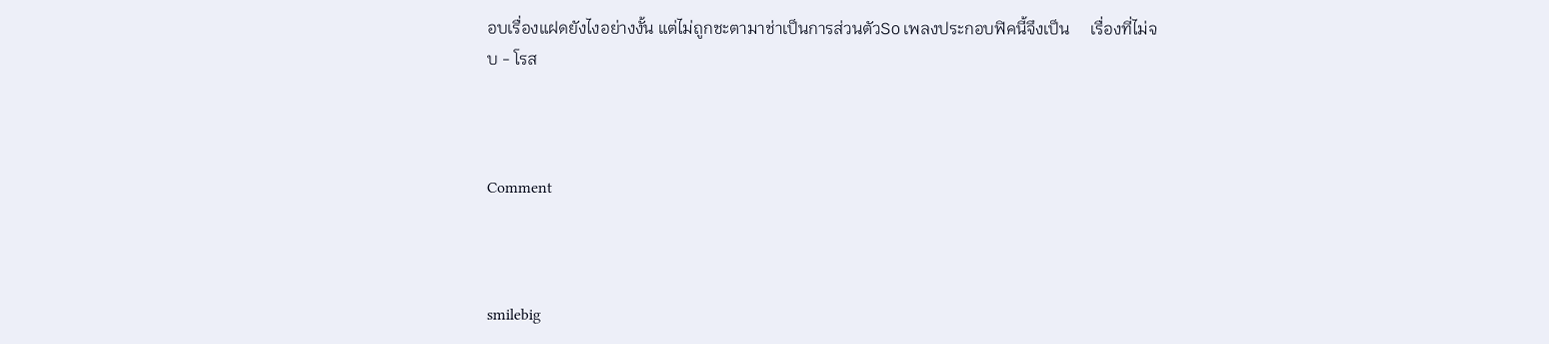อบเรื่องแฝดยังไงอย่างงั้น แต่ไม่ถูกชะตามาช่าเป็นการส่วนตัวSo เพลงประกอบฟิคนี้จึงเป็น     เรื่องที่ไม่จบ - โรส



Comment



smilebig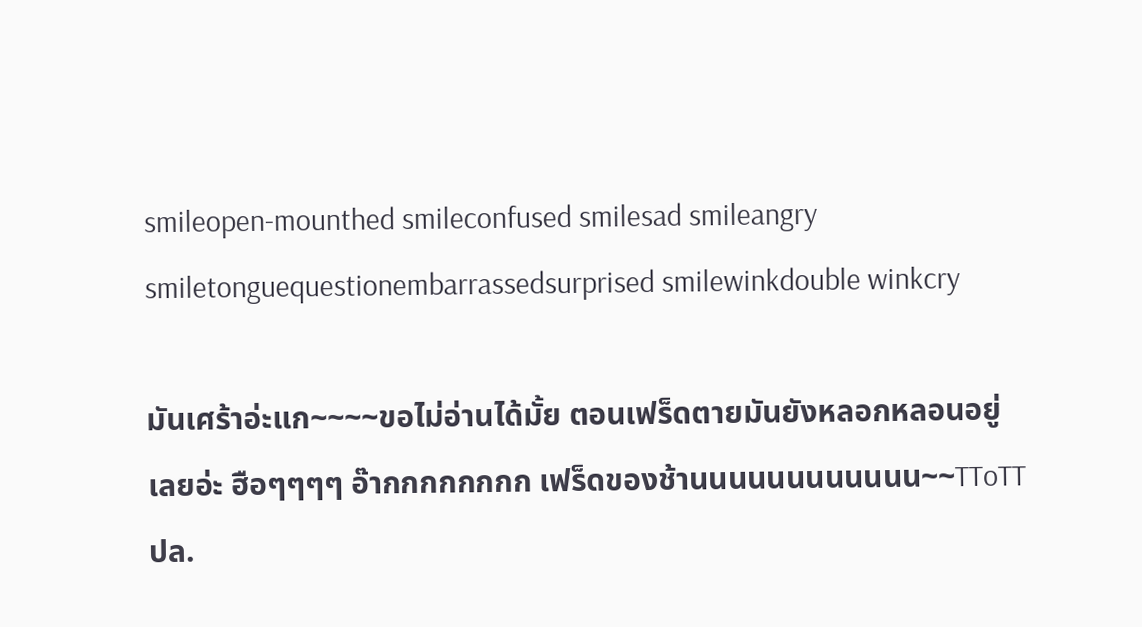smileopen-mounthed smileconfused smilesad smileangry smiletonguequestionembarrassedsurprised smilewinkdouble winkcry

มันเศร้าอ่ะแก~~~~ขอไม่อ่านได้มั้ย ตอนเฟร็ดตายมันยังหลอกหลอนอยู่เลยอ่ะ ฮือๆๆๆๆ อ๊ากกกกกกกก เฟร็ดของช้านนนนนนนนนนนน~~TToTT
ปล.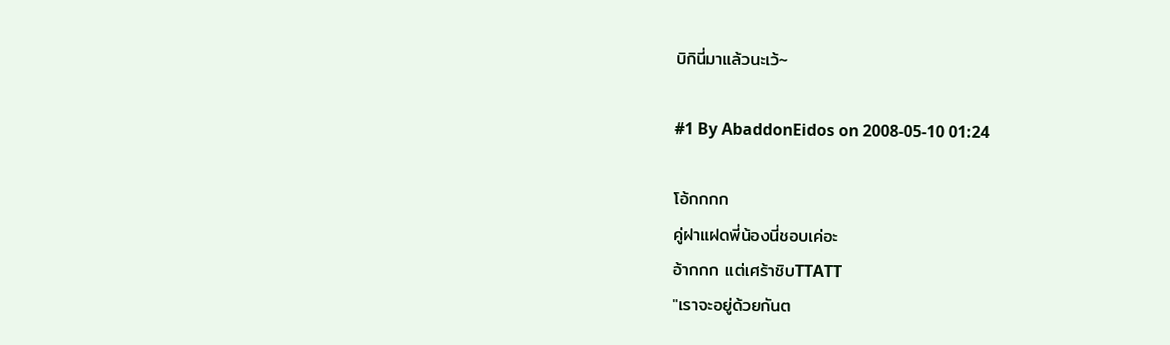บิกินี่มาแล้วนะเว้~

#1 By AbaddonEidos on 2008-05-10 01:24

โอ้กกกก
คู่ฝาแฝดพี่น้องนี่ชอบเค่อะ
อ้ากกก แต่เศร้าชิบTTATT
"เราจะอยู่ด้วยกันต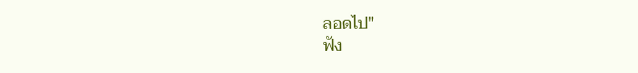ลอดไป"
ฟัง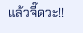แล้วจี๊ดวะ!!